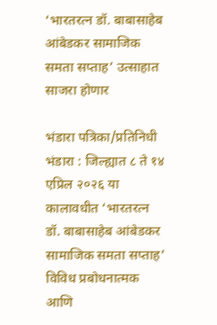‘भारतरत्न डॉ. बाबासाहेब आंबेडकर सामाजिक समता सप्ताह’ उत्साहात साजरा होणार

भंडारा पत्रिका/प्रतिनिधी भंडारा : जिल्ह्यात ८ ते १४ एप्रिल २०२६ या कालावधीत ‘भारतरत्न डॉ. बाबासाहेब आंबेडकर सामाजिक समता सप्ताह’ विविध प्रबोधनात्मक आणि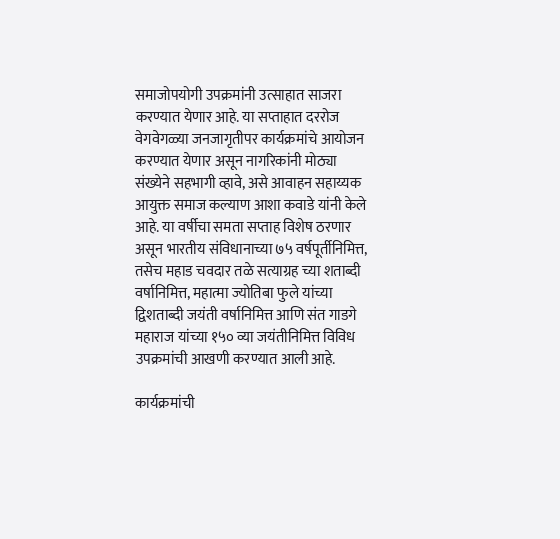समाजोपयोगी उपक्रमांनी उत्साहात साजरा करण्यात येणार आहे. या सप्ताहात दररोज वेगवेगळ्या जनजागृतीपर कार्यक्रमांचे आयोजन करण्यात येणार असून नागरिकांनी मोठ्या संख्येने सहभागी व्हावे, असे आवाहन सहाय्यक आयुक्त समाज कल्याण आशा कवाडे यांनी केले आहे. या वर्षीचा समता सप्ताह विशेष ठरणार असून भारतीय संविधानाच्या ७५ वर्षपूर्तीनिमित्त, तसेच महाड चवदार तळे सत्याग्रह च्या शताब्दी वर्षानिमित्त, महात्मा ज्योतिबा फुले यांच्या द्विशताब्दी जयंती वर्षानिमित्त आणि संत गाडगे महाराज यांच्या १५० व्या जयंतीनिमित्त विविध उपक्रमांची आखणी करण्यात आली आहे.

कार्यक्रमांची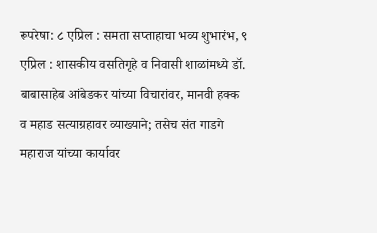रूपरेषा: ८ एप्रिल : समता सप्ताहाचा भव्य शुभारंभ, ९ एप्रिल : शासकीय वसतिगृहे व निवासी शाळांमध्ये डॉ. बाबासाहेब आंबेडकर यांच्या विचारांवर, मानवी हक्क व महाड सत्याग्रहावर व्याख्याने; तसेच संत गाडगे महाराज यांच्या कार्यावर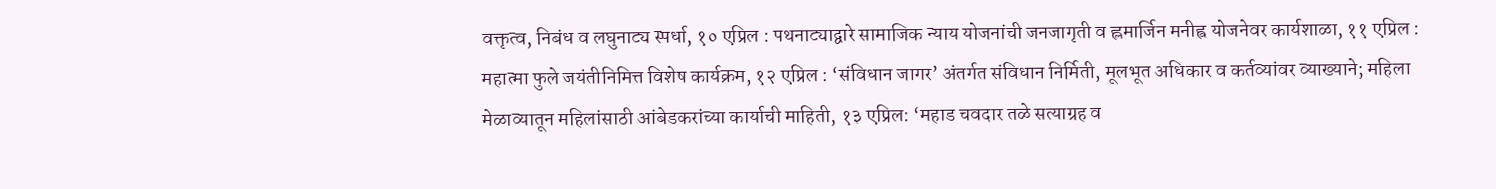वक्तृत्व, निबंध व लघुनाट्य स्पर्धा, १० एप्रिल : पथनाट्याद्वारे सामाजिक न्याय योजनांची जनजागृती व ह्लमार्जिन मनीह्व योजनेवर कार्यशाळा, ११ एप्रिल : महात्मा फुले जयंतीनिमित्त विशेष कार्यक्रम, १२ एप्रिल : ‘संविधान जागर’ अंतर्गत संविधान निर्मिती, मूलभूत अधिकार व कर्तव्यांवर व्याख्याने; महिला मेळाव्यातून महिलांसाठी आंबेडकरांच्या कार्याची माहिती, १३ एप्रिल: ‘महाड चवदार तळे सत्याग्रह व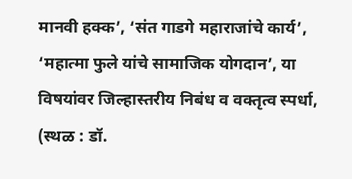मानवी हक्क’, ‘संत गाडगे महाराजांचे कार्य’, ‘महात्मा फुले यांचे सामाजिक योगदान’, या विषयांवर जिल्हास्तरीय निबंध व वक्तृत्व स्पर्धा, (स्थळ : डॉ.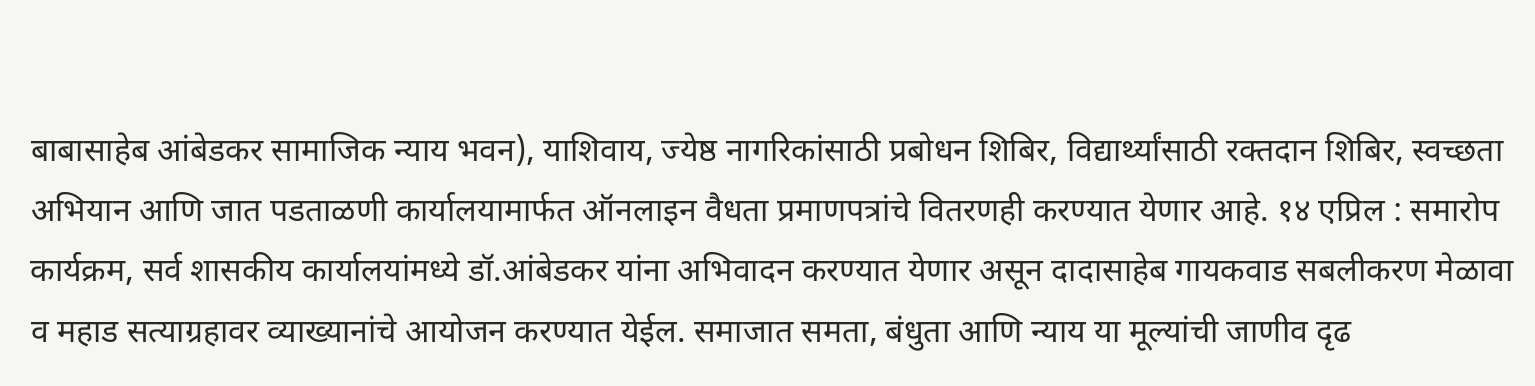बाबासाहेब आंबेडकर सामाजिक न्याय भवन), याशिवाय, ज्येष्ठ नागरिकांसाठी प्रबोधन शिबिर, विद्यार्थ्यांसाठी रक्तदान शिबिर, स्वच्छता अभियान आणि जात पडताळणी कार्यालयामार्फत ऑनलाइन वैधता प्रमाणपत्रांचे वितरणही करण्यात येणार आहे. १४ एप्रिल : समारोप कार्यक्रम, सर्व शासकीय कार्यालयांमध्ये डॉ.आंबेडकर यांना अभिवादन करण्यात येणार असून दादासाहेब गायकवाड सबलीकरण मेळावा व महाड सत्याग्रहावर व्याख्यानांचे आयोजन करण्यात येईल. समाजात समता, बंधुता आणि न्याय या मूल्यांची जाणीव दृढ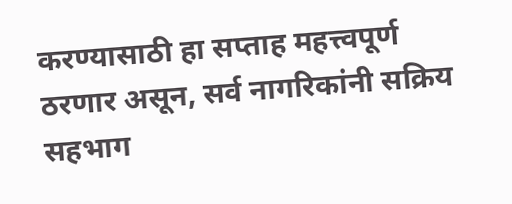करण्यासाठी हा सप्ताह महत्त्वपूर्ण ठरणार असून, सर्व नागरिकांनी सक्रिय सहभाग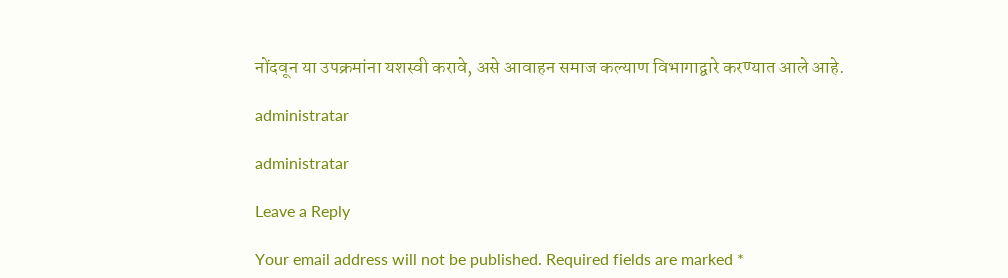नोंदवून या उपक्रमांना यशस्वी करावे, असे आवाहन समाज कल्याण विभागाद्वारे करण्यात आले आहे.

administratar

administratar

Leave a Reply

Your email address will not be published. Required fields are marked *